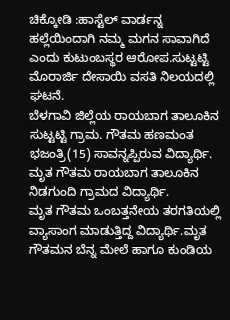ಚಿಕ್ಕೋಡಿ :ಹಾಸ್ಟೆಲ್ ವಾರ್ಡನ್ನ ಹಲ್ಲೆಯಿಂದಾಗಿ ನಮ್ಮ ಮಗನ ಸಾವಾಗಿದೆ ಎಂದು ಕುಟುಂಬಸ್ಥರ ಆರೋಪ.ಸುಟ್ಟಟ್ಟಿ ಮೊರಾರ್ಜಿ ದೇಸಾಯಿ ವಸತಿ ನಿಲಯದಲ್ಲಿ ಘಟನೆ.
ಬೆಳಗಾವಿ ಜಿಲ್ಲೆಯ ರಾಯಬಾಗ ತಾಲೂಕಿನ ಸುಟ್ಟಟ್ಟಿ ಗ್ರಾಮ. ಗೌತಮ ಹಣಮಂತ ಭಜಂತ್ರಿ(15) ಸಾವನ್ನಪ್ಪಿರುವ ವಿದ್ಯಾರ್ಥಿ. ಮೃತ ಗೌತಮ ರಾಯಬಾಗ ತಾಲೂಕಿನ ನಿಡಗುಂದಿ ಗ್ರಾಮದ ವಿದ್ಯಾರ್ಥಿ.
ಮೃತ ಗೌತಮ ಒಂಬತ್ತನೇಯ ತರಗತಿಯಲ್ಲಿ ವ್ಯಾಸಾಂಗ ಮಾಡುತ್ತಿದ್ದ ವಿದ್ಯಾರ್ಥಿ.ಮೃತ ಗೌತಮನ ಬೆನ್ನ ಮೇಲೆ ಹಾಗೂ ಕುಂಡಿಯ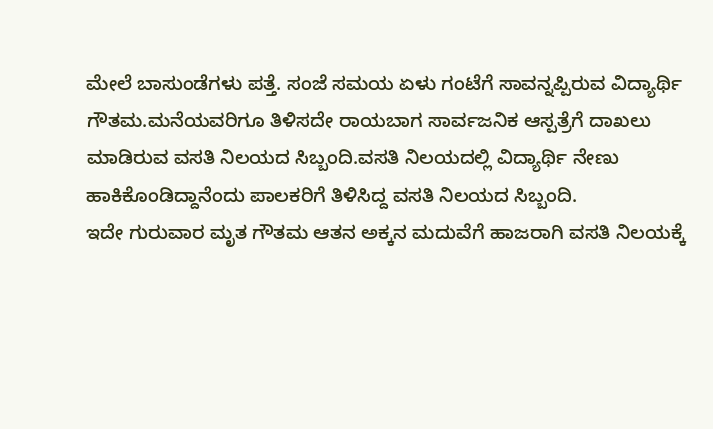ಮೇಲೆ ಬಾಸುಂಡೆಗಳು ಪತ್ತೆ. ಸಂಜೆ ಸಮಯ ಏಳು ಗಂಟೆಗೆ ಸಾವನ್ನಪ್ಪಿರುವ ವಿದ್ಯಾರ್ಥಿ ಗೌತಮ.ಮನೆಯವರಿಗೂ ತಿಳಿಸದೇ ರಾಯಬಾಗ ಸಾರ್ವಜನಿಕ ಆಸ್ಪತ್ರೆಗೆ ದಾಖಲು ಮಾಡಿರುವ ವಸತಿ ನಿಲಯದ ಸಿಬ್ಬಂದಿ.ವಸತಿ ನಿಲಯದಲ್ಲಿ ವಿದ್ಯಾರ್ಥಿ ನೇಣು ಹಾಕಿಕೊಂಡಿದ್ದಾನೆಂದು ಪಾಲಕರಿಗೆ ತಿಳಿಸಿದ್ದ ವಸತಿ ನಿಲಯದ ಸಿಬ್ಬಂದಿ.
ಇದೇ ಗುರುವಾರ ಮೃತ ಗೌತಮ ಆತನ ಅಕ್ಕನ ಮದುವೆಗೆ ಹಾಜರಾಗಿ ವಸತಿ ನಿಲಯಕ್ಕೆ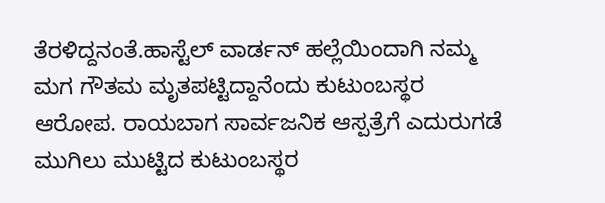ತೆರಳಿದ್ದನಂತೆ.ಹಾಸ್ಟೆಲ್ ವಾರ್ಡನ್ ಹಲ್ಲೆಯಿಂದಾಗಿ ನಮ್ಮ ಮಗ ಗೌತಮ ಮೃತಪಟ್ಟಿದ್ದಾನೆಂದು ಕುಟುಂಬಸ್ಥರ ಆರೋಪ. ರಾಯಬಾಗ ಸಾರ್ವಜನಿಕ ಆಸ್ಪತ್ರೆಗೆ ಎದುರುಗಡೆ ಮುಗಿಲು ಮುಟ್ಟಿದ ಕುಟುಂಬಸ್ಥರ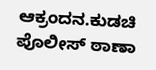ಆಕ್ರಂದನ.ಕುಡಚಿ ಪೊಲೀಸ್ ಠಾಣಾ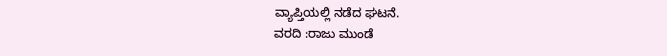ವ್ಯಾಪ್ತಿಯಲ್ಲಿ ನಡೆದ ಘಟನೆ.
ವರದಿ :ರಾಜು ಮುಂಡೆ